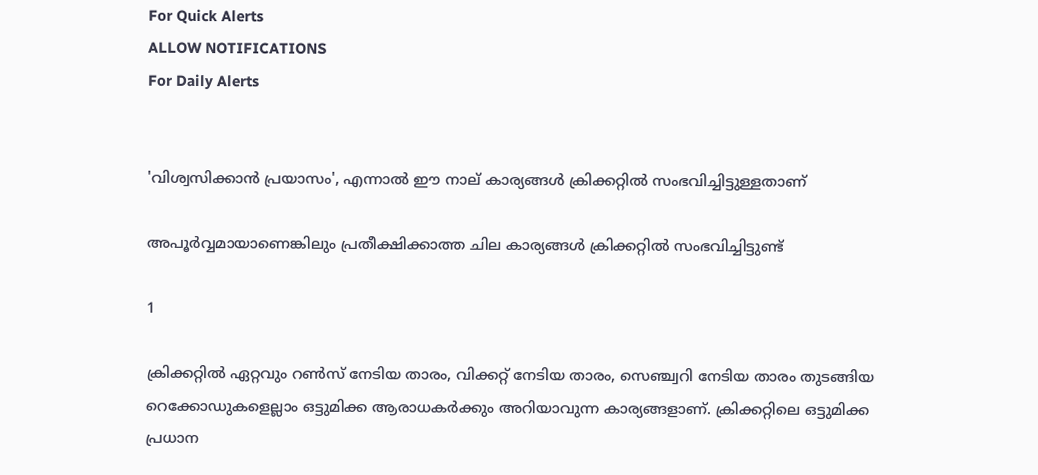For Quick Alerts
ALLOW NOTIFICATIONS
For Daily Alerts


'വിശ്വസിക്കാന്‍ പ്രയാസം', എന്നാല്‍ ഈ നാല് കാര്യങ്ങള്‍ ക്രിക്കറ്റില്‍ സംഭവിച്ചിട്ടുള്ളതാണ്

അപൂര്‍വ്വമായാണെങ്കിലും പ്രതീക്ഷിക്കാത്ത ചില കാര്യങ്ങള്‍ ക്രിക്കറ്റില്‍ സംഭവിച്ചിട്ടുണ്ട്

1

ക്രിക്കറ്റില്‍ ഏറ്റവും റണ്‍സ് നേടിയ താരം, വിക്കറ്റ് നേടിയ താരം, സെഞ്ച്വറി നേടിയ താരം തുടങ്ങിയ റെക്കോഡുകളെല്ലാം ഒട്ടുമിക്ക ആരാധകര്‍ക്കും അറിയാവുന്ന കാര്യങ്ങളാണ്. ക്രിക്കറ്റിലെ ഒട്ടുമിക്ക പ്രധാന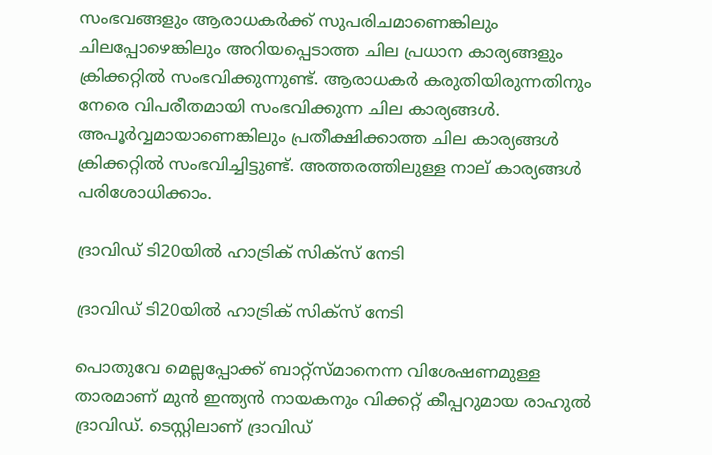സംഭവങ്ങളും ആരാധകര്‍ക്ക് സുപരിചമാണെങ്കിലും ചിലപ്പോഴെങ്കിലും അറിയപ്പെടാത്ത ചില പ്രധാന കാര്യങ്ങളും ക്രിക്കറ്റില്‍ സംഭവിക്കുന്നുണ്ട്. ആരാധകര്‍ കരുതിയിരുന്നതിനും നേരെ വിപരീതമായി സംഭവിക്കുന്ന ചില കാര്യങ്ങള്‍. അപൂര്‍വ്വമായാണെങ്കിലും പ്രതീക്ഷിക്കാത്ത ചില കാര്യങ്ങള്‍ ക്രിക്കറ്റില്‍ സംഭവിച്ചിട്ടുണ്ട്. അത്തരത്തിലുള്ള നാല് കാര്യങ്ങള്‍ പരിശോധിക്കാം.

ദ്രാവിഡ് ടി20യില്‍ ഹാട്രിക് സിക്‌സ് നേടി

ദ്രാവിഡ് ടി20യില്‍ ഹാട്രിക് സിക്‌സ് നേടി

പൊതുവേ മെല്ലപ്പോക്ക് ബാറ്റ്‌സ്മാനെന്ന വിശേഷണമുള്ള താരമാണ് മുന്‍ ഇന്ത്യന്‍ നായകനും വിക്കറ്റ് കീപ്പറുമായ രാഹുല്‍ ദ്രാവിഡ്. ടെസ്റ്റിലാണ് ദ്രാവിഡ്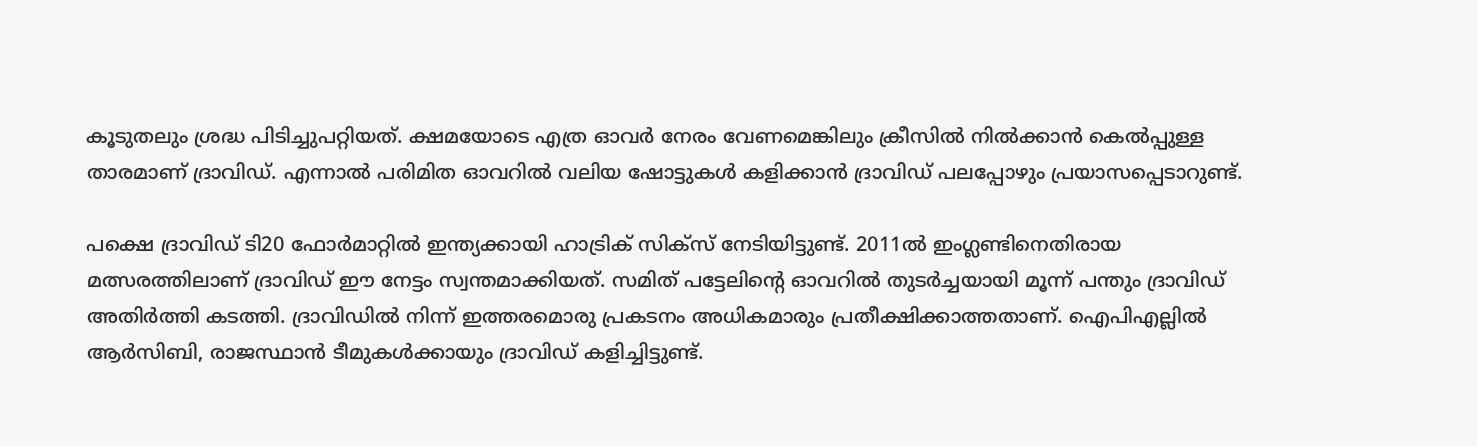കൂടുതലും ശ്രദ്ധ പിടിച്ചുപറ്റിയത്. ക്ഷമയോടെ എത്ര ഓവര്‍ നേരം വേണമെങ്കിലും ക്രീസില്‍ നില്‍ക്കാന്‍ കെല്‍പ്പുള്ള താരമാണ് ദ്രാവിഡ്. എന്നാല്‍ പരിമിത ഓവറില്‍ വലിയ ഷോട്ടുകള്‍ കളിക്കാന്‍ ദ്രാവിഡ് പലപ്പോഴും പ്രയാസപ്പെടാറുണ്ട്.

പക്ഷെ ദ്രാവിഡ് ടി20 ഫോര്‍മാറ്റില്‍ ഇന്ത്യക്കായി ഹാട്രിക് സിക്‌സ് നേടിയിട്ടുണ്ട്. 2011ല്‍ ഇംഗ്ലണ്ടിനെതിരായ മത്സരത്തിലാണ് ദ്രാവിഡ് ഈ നേട്ടം സ്വന്തമാക്കിയത്. സമിത് പട്ടേലിന്റെ ഓവറില്‍ തുടര്‍ച്ചയായി മൂന്ന് പന്തും ദ്രാവിഡ് അതിര്‍ത്തി കടത്തി. ദ്രാവിഡില്‍ നിന്ന് ഇത്തരമൊരു പ്രകടനം അധികമാരും പ്രതീക്ഷിക്കാത്തതാണ്. ഐപിഎല്ലില്‍ ആര്‍സിബി, രാജസ്ഥാന്‍ ടീമുകള്‍ക്കായും ദ്രാവിഡ് കളിച്ചിട്ടുണ്ട്.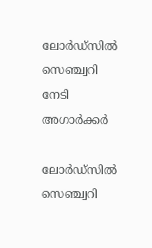ലോര്‍ഡ്‌സില്‍ സെഞ്ച്വറി നേടി അഗാര്‍ക്കര്‍

ലോര്‍ഡ്‌സില്‍ സെഞ്ച്വറി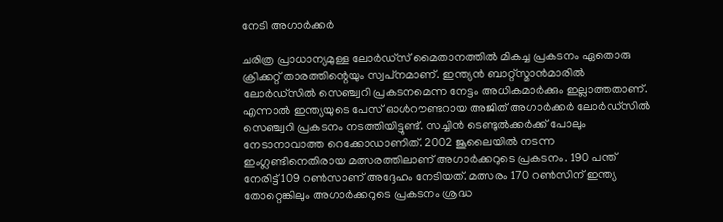നേടി അഗാര്‍ക്കര്‍

ചരിത്ര പ്രാധാന്യമുള്ള ലോര്‍ഡ്‌സ് മൈതാനത്തില്‍ മികച്ച പ്രകടനം ഏതൊരു ക്രിക്കറ്റ് താരത്തിന്റെയും സ്വപ്‌നമാണ്. ഇന്ത്യന്‍ ബാറ്റ്‌സ്മാന്‍മാരില്‍ ലോര്‍ഡ്‌സില്‍ സെഞ്ച്വറി പ്രകടനമെന്ന നേട്ടം അധികമാര്‍ക്കും ഇല്ലാത്തതാണ്. എന്നാല്‍ ഇന്ത്യയുടെ പേസ് ഓള്‍റൗണ്ടറായ അജിത് അഗാര്‍ക്കര്‍ ലോര്‍ഡ്‌സില്‍ സെഞ്ച്വറി പ്രകടനം നടത്തിയിട്ടുണ്ട്. സച്ചിന്‍ ടെണ്ടുല്‍ക്കര്‍ക്ക് പോലും നേടാനാവാത്ത റെക്കോഡാണിത്. 2002 ജൂലൈയില്‍ നടന്ന ഇംഗ്ലണ്ടിനെതിരായ മത്സരത്തിലാണ് അഗാര്‍ക്കറുടെ പ്രകടനം. 190 പന്ത് നേരിട്ട് 109 റണ്‍സാണ് അദ്ദേഹം നേടിയത്. മത്സരം 170 റണ്‍സിന് ഇന്ത്യ തോറ്റെങ്കിലും അഗാര്‍ക്കറുടെ പ്രകടനം ശ്രദ്ധ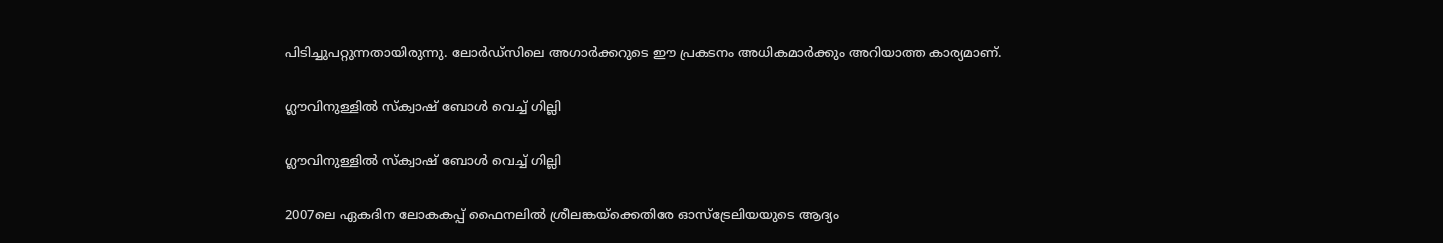പിടിച്ചുപറ്റുന്നതായിരുന്നു. ലോര്‍ഡ്‌സിലെ അഗാര്‍ക്കറുടെ ഈ പ്രകടനം അധികമാര്‍ക്കും അറിയാത്ത കാര്യമാണ്.

ഗ്ലൗവിനുള്ളില്‍ സ്‌ക്വാഷ് ബോള്‍ വെച്ച് ഗില്ലി

ഗ്ലൗവിനുള്ളില്‍ സ്‌ക്വാഷ് ബോള്‍ വെച്ച് ഗില്ലി

2007ലെ ഏകദിന ലോകകപ്പ് ഫൈനലില്‍ ശ്രീലങ്കയ്‌ക്കെതിരേ ഓസ്‌ട്രേലിയയുടെ ആദ്യം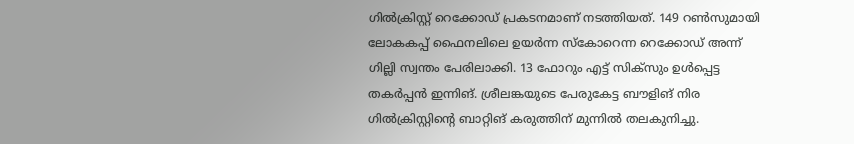ഗില്‍ക്രിസ്റ്റ് റെക്കോഡ് പ്രകടനമാണ് നടത്തിയത്. 149 റണ്‍സുമായി ലോകകപ്പ് ഫൈനലിലെ ഉയര്‍ന്ന സ്‌കോറെന്ന റെക്കോഡ് അന്ന് ഗില്ലി സ്വന്തം പേരിലാക്കി. 13 ഫോറും എട്ട് സിക്‌സും ഉള്‍പ്പെട്ട തകര്‍പ്പന്‍ ഇന്നിങ്. ശ്രീലങ്കയുടെ പേരുകേട്ട ബൗളിങ് നിര ഗില്‍ക്രിസ്റ്റിന്റെ ബാറ്റിങ് കരുത്തിന് മുന്നില്‍ തലകുനിച്ചു.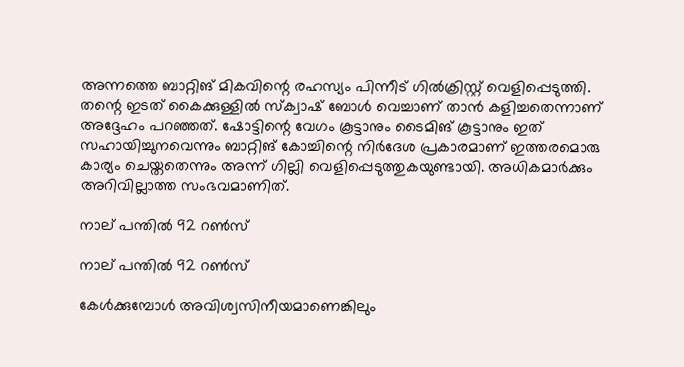അന്നത്തെ ബാറ്റിങ് മികവിന്റെ രഹസ്യം പിന്നീട് ഗില്‍ക്രിസ്റ്റ് വെളിപ്പെടുത്തി. തന്റെ ഇടത് കൈക്കുള്ളില്‍ സ്‌ക്വാഷ് ബോള്‍ വെച്ചാണ് താന്‍ കളിച്ചതെന്നാണ് അദ്ദേഹം പറഞ്ഞത്. ഷോട്ടിന്റെ വേഗം കൂട്ടാനും ടൈമിങ് കൂട്ടാനും ഇത് സഹായിച്ചുനവെന്നും ബാറ്റിങ് കോച്ചിന്റെ നിര്‍ദേശ പ്രകാരമാണ് ഇത്തരമൊരു കാര്യം ചെയ്തതെന്നും അന്ന് ഗില്ലി വെളിപ്പെടുത്തുകയുണ്ടായി. അധികമാര്‍ക്കും അറിവില്ലാത്ത സംഭവമാണിത്.

നാല് പന്തില്‍ 92 റണ്‍സ്

നാല് പന്തില്‍ 92 റണ്‍സ്

കേള്‍ക്കുമ്പോള്‍ അവിശ്വസിനീയമാണെങ്കിലും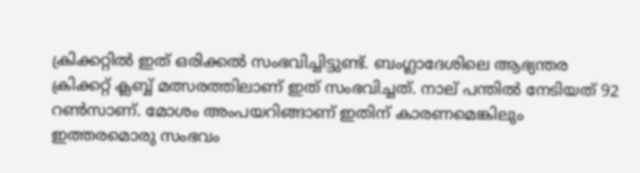ക്രിക്കറ്റില്‍ ഇത് ഒരിക്കല്‍ സംഭവിച്ചിട്ടുണ്ട്. ബംഗ്ലാദേശിലെ ആഭ്യന്തര ക്രിക്കറ്റ് ക്ലബ്ബ് മത്സരത്തിലാണ് ഇത് സംഭവിച്ചത്. നാല് പന്തില്‍ നേടിയത് 92 റണ്‍സാണ്. മോശം അംപയറിങ്ങാണ് ഇതിന് കാരണമെങ്കിലും ഇത്തരമൊരു സംഭവം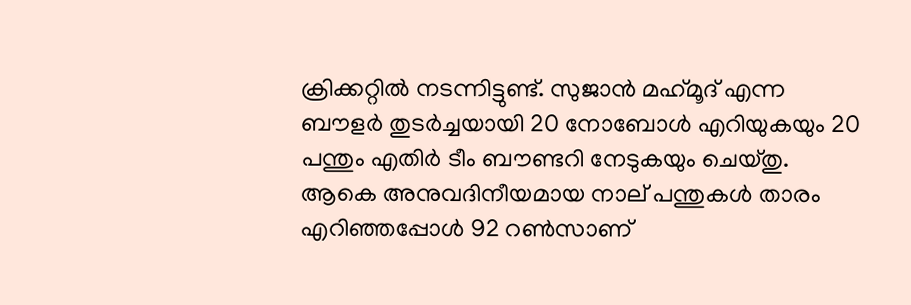ക്രിക്കറ്റില്‍ നടന്നിട്ടുണ്ട്. സുജാന്‍ മഹ്‌മൂദ് എന്ന ബൗളര്‍ തുടര്‍ച്ചയായി 20 നോബോള്‍ എറിയുകയും 20 പന്തും എതിര്‍ ടീം ബൗണ്ടറി നേടുകയും ചെയ്തു. ആകെ അനുവദിനീയമായ നാല് പന്തുകള്‍ താരം എറിഞ്ഞപ്പോള്‍ 92 റണ്‍സാണ്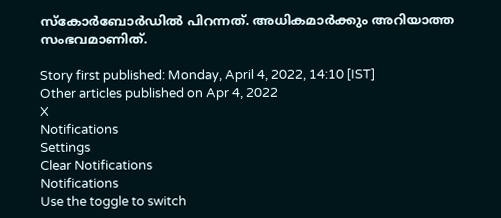സ്‌കോര്‍ബോര്‍ഡില്‍ പിറന്നത്. അധികമാര്‍ക്കും അറിയാത്ത സംഭവമാണിത്.

Story first published: Monday, April 4, 2022, 14:10 [IST]
Other articles published on Apr 4, 2022
X
Notifications
Settings
Clear Notifications
Notifications
Use the toggle to switch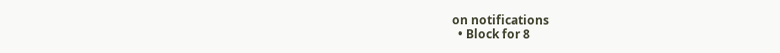on notifications
  • Block for 8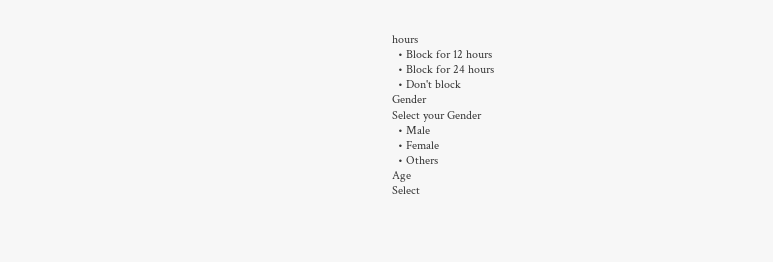hours
  • Block for 12 hours
  • Block for 24 hours
  • Don't block
Gender
Select your Gender
  • Male
  • Female
  • Others
Age
Select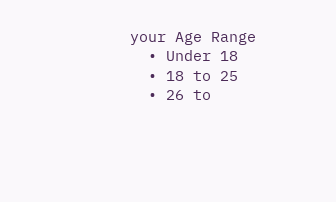your Age Range
  • Under 18
  • 18 to 25
  • 26 to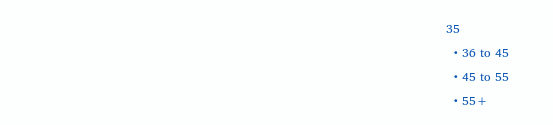35
  • 36 to 45
  • 45 to 55
  • 55+